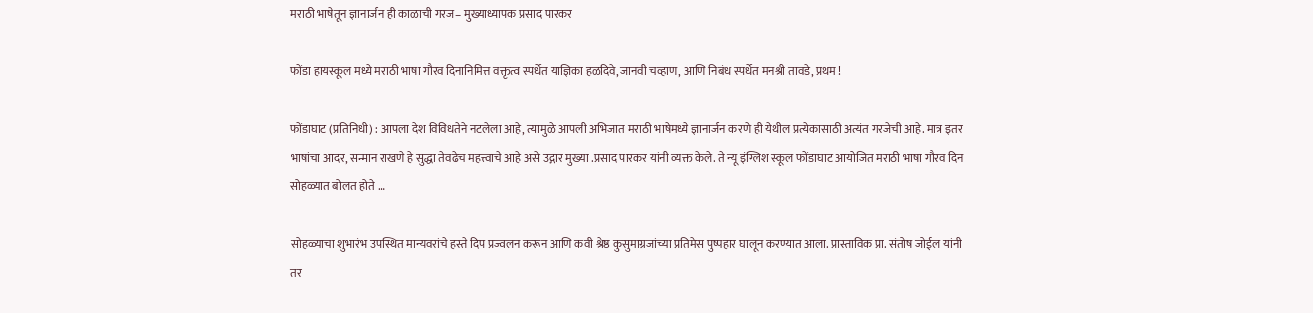मराठी भाषेतून ज्ञानार्जन ही काळाची गरज– मुख्याध्यापक प्रसाद पारकर

फोंडा हायस्कूल मध्ये मराठी भाषा गौरव दिनानिमित्त वक्तृत्व स्पर्धेत याज्ञिका हळदिवे,जानवी चव्हाण, आणि निबंध स्पर्धेत मनश्री तावडे, प्रथम !

फोंडाघाट (प्रतिनिधी) : आपला देश विविधतेने नटलेला आहे, त्यामुळे आपली अभिजात मराठी भाषेमध्ये ज्ञानार्जन करणे ही येथील प्रत्येकासाठी अत्यंत गरजेची आहे. मात्र इतर भाषांचा आदर, सन्मान राखणे हे सुद्धा तेवढेच महत्त्वाचे आहे असे उद्गार मुख्या .प्रसाद पारकर यांनी व्यक्त केले. ते न्यू इंग्लिश स्कूल फोंडाघाट आयोजित मराठी भाषा गौरव दिन सोहळ्यात बोलत होते …

सोहळ्याचा शुभारंभ उपस्थित मान्यवरांचे हस्ते दिप प्रज्वलन करून आणि कवी श्रेष्ठ कुसुमाग्रजांच्या प्रतिमेस पुष्पहार घालून करण्यात आला. प्रास्ताविक प्रा. संतोष जोईल यांनी तर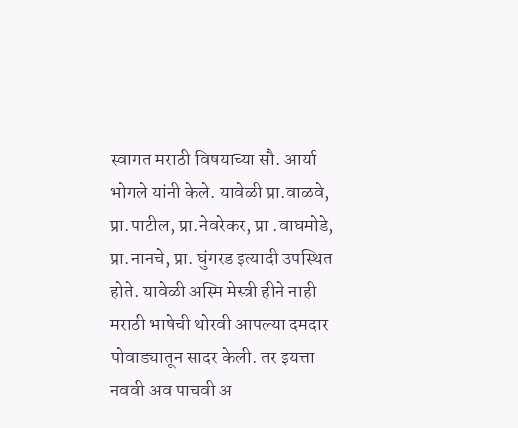स्वागत मराठी विषयाच्या सौ. आर्या भोगले यांनी केले. यावेळी प्रा.वाळवे, प्रा.पाटील, प्रा.नेवरेकर, प्रा .वाघमोडे, प्रा.नानचे, प्रा. घुंगरड इत्यादी उपस्थित होते. यावेळी अस्मि मेस्त्री हीने नाही मराठी भाषेची थोरवी आपल्या दमदार पोवाड्यातून सादर केली. तर इयत्ता नववी अव पाचवी अ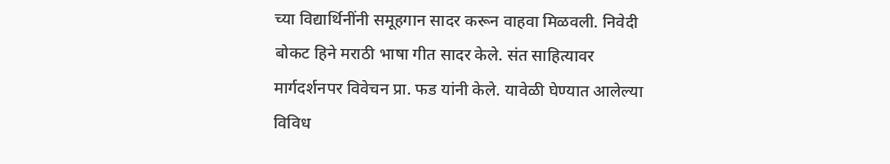च्या विद्यार्थिनींनी समूहगान सादर करून वाहवा मिळवली. निवेदी बोकट हिने मराठी भाषा गीत सादर केले. संत साहित्यावर मार्गदर्शनपर विवेचन प्रा. फड यांनी केले. यावेळी घेण्यात आलेल्या विविध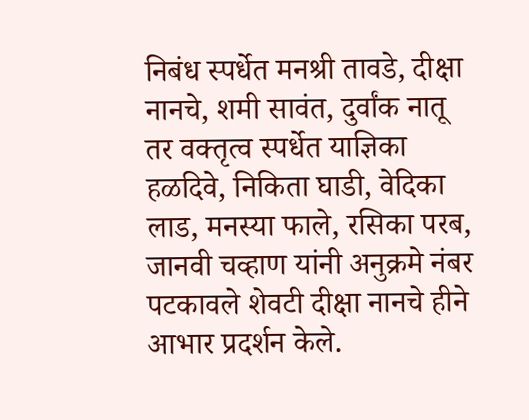निबंध स्पर्धेत मनश्री तावडे, दीक्षा नानचे, शमी सावंत, दुर्वांक नातू तर वक्तृत्व स्पर्धेत याज्ञिका हळदिवे, निकिता घाडी, वेदिका लाड, मनस्या फाले, रसिका परब, जानवी चव्हाण यांनी अनुक्रमे नंबर पटकावले शेवटी दीक्षा नानचे हीने आभार प्रदर्शन केले.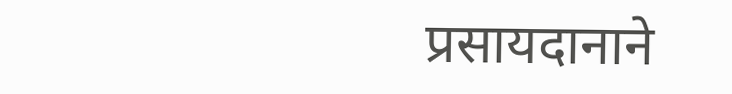प्रसायदानाने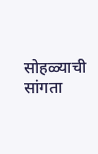सोहळ्याची सांगता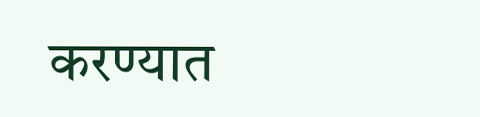करण्यात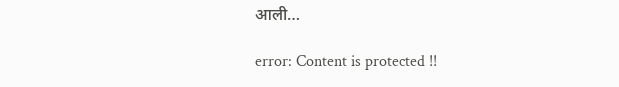आली…

error: Content is protected !!